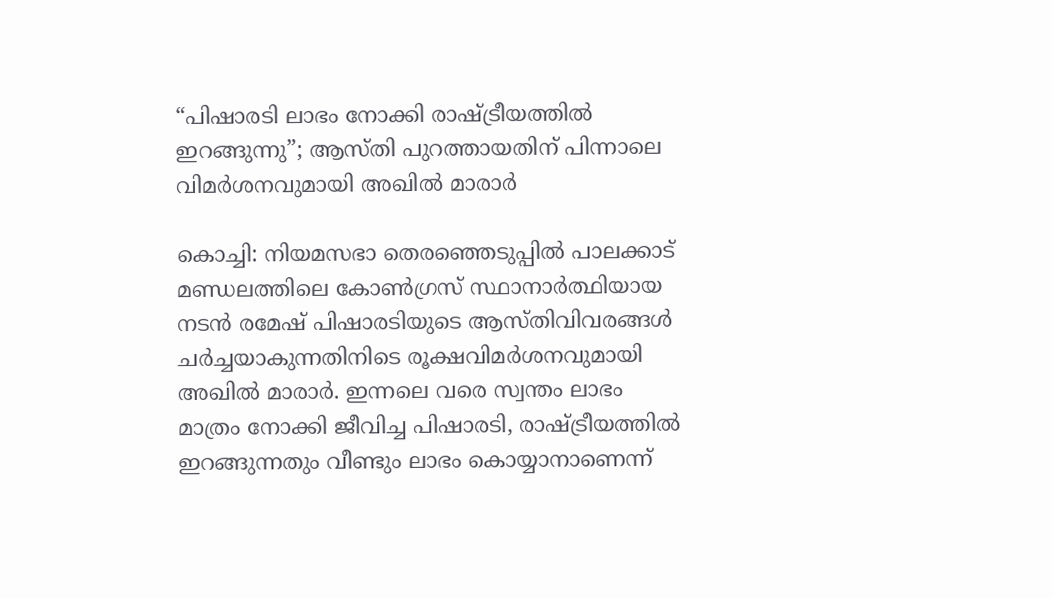“പിഷാരടി ലാഭം നോക്കി രാഷ്ട്രീയത്തിൽ ഇറങ്ങുന്നു”; ആസ്തി പുറത്തായതിന് പിന്നാലെ വിമർശനവുമായി അഖിൽ മാരാർ

കൊച്ചി: നിയമസഭാ തെരഞ്ഞെടുപ്പിൽ പാലക്കാട് മണ്ഡലത്തിലെ കോൺഗ്രസ് സ്ഥാനാർത്ഥിയായ നടൻ രമേഷ് പിഷാരടിയുടെ ആസ്തിവിവരങ്ങൾ ചർച്ചയാകുന്നതിനിടെ രൂക്ഷവിമർശനവുമായി അഖിൽ മാരാർ. ഇന്നലെ വരെ സ്വന്തം ലാഭം മാത്രം നോക്കി ജീവിച്ച പിഷാരടി, രാഷ്ട്രീയത്തിൽ ഇറങ്ങുന്നതും വീണ്ടും ലാഭം കൊയ്യാനാണെന്ന്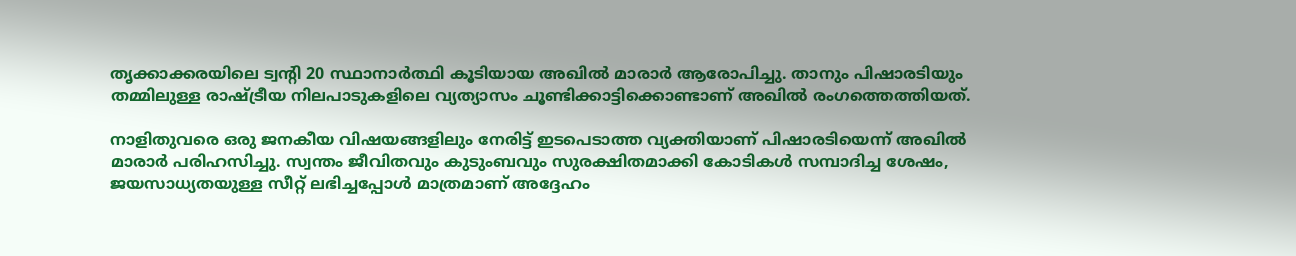തൃക്കാക്കരയിലെ ട്വന്റി 20 സ്ഥാനാർത്ഥി കൂടിയായ അഖിൽ മാരാർ ആരോപിച്ചു. താനും പിഷാരടിയും തമ്മിലുള്ള രാഷ്ട്രീയ നിലപാടുകളിലെ വ്യത്യാസം ചൂണ്ടിക്കാട്ടിക്കൊണ്ടാണ് അഖിൽ രംഗത്തെത്തിയത്.

നാളിതുവരെ ഒരു ജനകീയ വിഷയങ്ങളിലും നേരിട്ട് ഇടപെടാത്ത വ്യക്തിയാണ് പിഷാരടിയെന്ന് അഖിൽ മാരാർ പരിഹസിച്ചു. സ്വന്തം ജീവിതവും കുടുംബവും സുരക്ഷിതമാക്കി കോടികൾ സമ്പാദിച്ച ശേഷം, ജയസാധ്യതയുള്ള സീറ്റ് ലഭിച്ചപ്പോൾ മാത്രമാണ് അദ്ദേഹം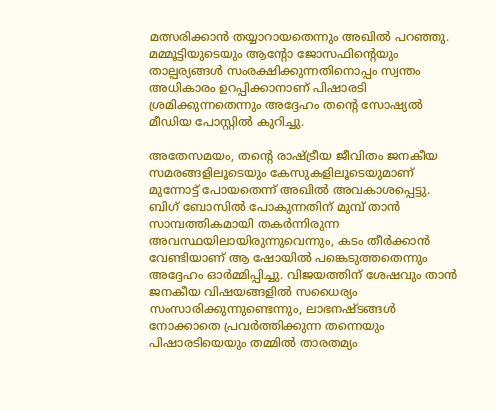മത്സരിക്കാൻ തയ്യാറായതെന്നും അഖിൽ പറഞ്ഞു. മമ്മൂട്ടിയുടെയും ആന്റോ ജോസഫിന്റെയും താല്പര്യങ്ങൾ സംരക്ഷിക്കുന്നതിനൊപ്പം സ്വന്തം അധികാരം ഉറപ്പിക്കാനാണ് പിഷാരടി ശ്രമിക്കുന്നതെന്നും അദ്ദേഹം തന്റെ സോഷ്യൽ മീഡിയ പോസ്റ്റിൽ കുറിച്ചു.

അതേസമയം, തന്റെ രാഷ്ട്രീയ ജീവിതം ജനകീയ സമരങ്ങളിലൂടെയും കേസുകളിലൂടെയുമാണ് മുന്നോട്ട് പോയതെന്ന് അഖിൽ അവകാശപ്പെട്ടു. ബിഗ് ബോസിൽ പോകുന്നതിന് മുമ്പ് താൻ സാമ്പത്തികമായി തകർന്നിരുന്ന അവസ്ഥയിലായിരുന്നുവെന്നും, കടം തീർക്കാൻ വേണ്ടിയാണ് ആ ഷോയിൽ പങ്കെടുത്തതെന്നും അദ്ദേഹം ഓർമ്മിപ്പിച്ചു. വിജയത്തിന് ശേഷവും താൻ ജനകീയ വിഷയങ്ങളിൽ സധൈര്യം സംസാരിക്കുന്നുണ്ടെന്നും, ലാഭനഷ്ടങ്ങൾ നോക്കാതെ പ്രവർത്തിക്കുന്ന തന്നെയും പിഷാരടിയെയും തമ്മിൽ താരതമ്യം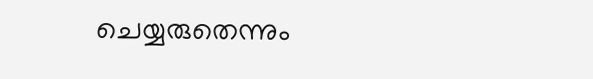ചെയ്യരുതെന്നും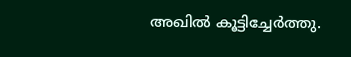അഖിൽ കൂട്ടിച്ചേർത്തു.